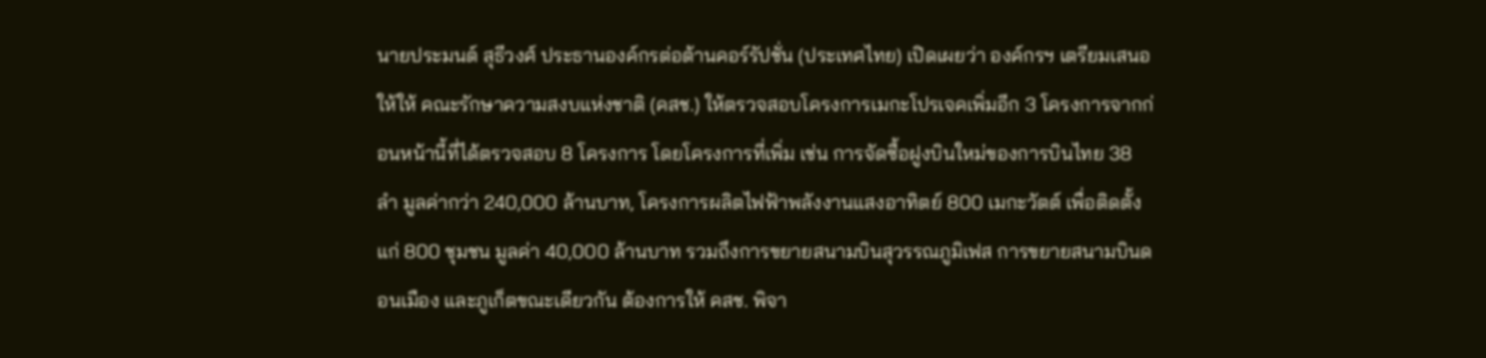นายประมนต์ สุธีวงศ์ ประธานองค์กรต่อต้านคอร์รัปชั่น (ประเทศไทย) เปิดเผยว่า องค์กรฯ เตรียมเสนอให้ให้ คณะรักษาความสงบแห่งชาติ (คสช.) ให้ตรวจสอบโครงการเมกะโปรเจคเพิ่มอีก 3 โครงการจากก่อนหน้านี้ที่ได้ตรวจสอบ 8 โครงการ โดยโครงการที่เพิ่ม เช่น การจัดซื้อฝูงบินใหม่ของการบินไทย 38 ลำ มูลค่ากว่า 240,000 ล้านบาท, โครงการผลิตไฟฟ้าพลังงานแสงอาทิตย์ 800 เมกะวัตต์ เพื่อติดตั้งแก่ 800 ชุมชน มูลค่า 40,000 ล้านบาท รวมถึงการขยายสนามบินสุวรรณภูมิเฟส การขยายสนามบินดอนเมือง และภูเก็ตขณะเดียวกัน ต้องการให้ คสช. พิจา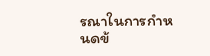รณาในการกำหนดข้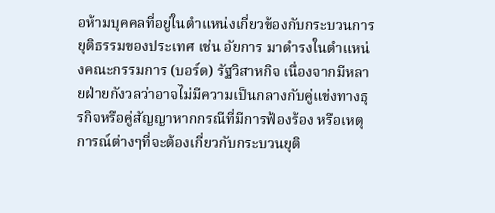อห้ามบุคคลที่อยู่ในตำแหน่งเกี่ยวข้องกับกระบวนการยุติธรรมของประเทศ เช่น อัยการ มาดำรงในตำแหน่งคณะกรรมการ (บอร์ด) รัฐวิสาหกิจ เนื่องจากมีหลายฝ่ายกังวลว่าอาจไม่มีความเป็นกลางกับคู่แข่งทางธุรกิจหรือคู่สัญญาหากกรณีที่มีการฟ้องร้อง หรือเหตุการณ์ต่างๆที่จะต้องเกี่ยวกับกระบวนยุติ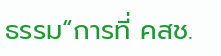ธรรม“การที่ คสช.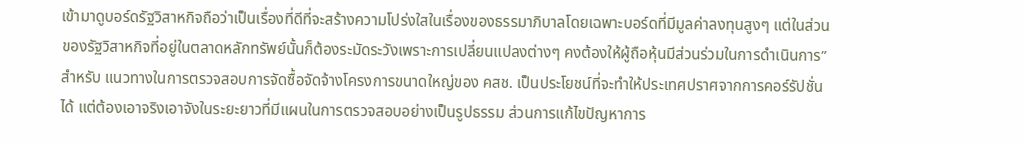เข้ามาดูบอร์ดรัฐวิสาหกิจถือว่าเป็นเรื่องที่ดีที่จะสร้างความโปร่งใสในเรื่องของธรรมาภิบาลโดยเฉพาะบอร์ดที่มีมูลค่าลงทุนสูงๆ แต่ในส่วนของรัฐวิสาหกิจที่อยู่ในตลาดหลักทรัพย์นั้นก็ต้องระมัดระวังเพราะการเปลี่ยนแปลงต่างๆ คงต้องให้ผู้ถือหุ้นมีส่วนร่วมในการดำเนินการ”สำหรับ แนวทางในการตรวจสอบการจัดซื้อจัดจ้างโครงการขนาดใหญ่ของ คสช. เป็นประโยชน์ที่จะทำให้ประเทศปราศจากการคอร์รัปชั่นได้ แต่ต้องเอาจริงเอาจังในระยะยาวที่มีแผนในการตรวจสอบอย่างเป็นรูปธรรม ส่วนการแก้ไขปัญหาการ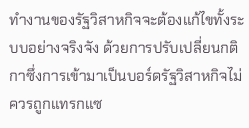ทำงานของรัฐวิสาหกิจจะต้องแก้ไขทั้งระบบอย่างจริงจัง ด้วยการปรับเปลี่ยนกติกาซึ่งการเข้ามาเป็นบอร์ดรัฐวิสาหกิจไม่ควรถูกแทรกแซ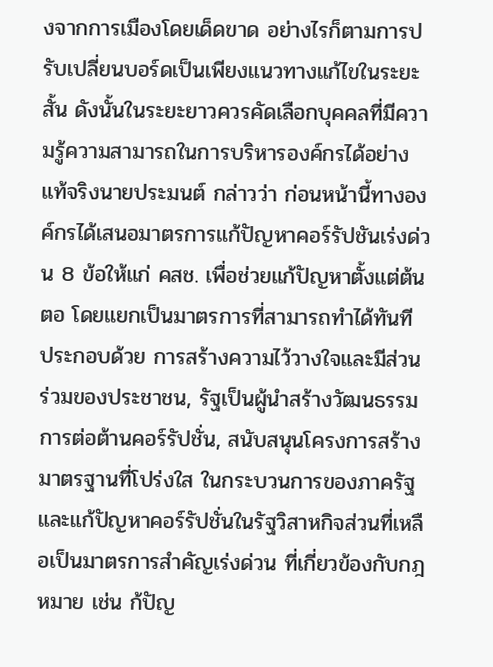งจากการเมืองโดยเด็ดขาด อย่างไรก็ตามการปรับเปลี่ยนบอร์ดเป็นเพียงแนวทางแก้ไขในระยะสั้น ดังนั้นในระยะยาวควรคัดเลือกบุคคลที่มีความรู้ความสามารถในการบริหารองค์กรได้อย่างแท้จริงนายประมนต์ กล่าวว่า ก่อนหน้านี้ทางองค์กรได้เสนอมาตรการแก้ปัญหาคอร์รัปชันเร่งด่วน 8 ข้อให้แก่ คสช. เพื่อช่วยแก้ปัญหาตั้งแต่ต้นตอ โดยแยกเป็นมาตรการที่สามารถทำได้ทันที ประกอบด้วย การสร้างความไว้วางใจและมีส่วนร่วมของประชาชน, รัฐเป็นผู้นำสร้างวัฒนธรรมการต่อต้านคอร์รัปชั่น, สนับสนุนโครงการสร้างมาตรฐานที่โปร่งใส ในกระบวนการของภาครัฐ และแก้ปัญหาคอร์รัปชั่นในรัฐวิสาหกิจส่วนที่เหลือเป็นมาตรการสำคัญเร่งด่วน ที่เกี่ยวข้องกับกฎหมาย เช่น ก้ปัญ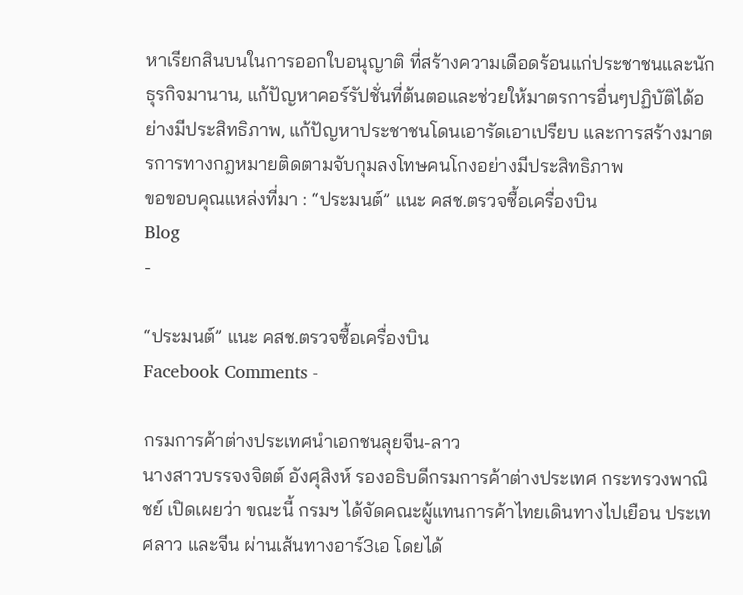หาเรียกสินบนในการออกใบอนุญาติ ที่สร้างความเดือดร้อนแก่ประชาชนและนักธุรกิจมานาน, แก้ปัญหาคอร์รัปชั่นที่ต้นตอและช่วยให้มาตรการอื่นๆปฏิบัติได้อย่างมีประสิทธิภาพ, แก้ปัญหาประชาชนโดนเอารัดเอาเปรียบ และการสร้างมาตรการทางกฎหมายติดตามจับกุมลงโทษคนโกงอย่างมีประสิทธิภาพ
ขอขอบคุณแหล่งที่มา : “ประมนต์” แนะ คสช.ตรวจซื้อเครื่องบิน
Blog
-

“ประมนต์” แนะ คสช.ตรวจซื้อเครื่องบิน
Facebook Comments -

กรมการค้าต่างประเทศนำเอกชนลุยจีน-ลาว
นางสาวบรรจงจิตต์ อังศุสิงห์ รองอธิบดีกรมการค้าต่างประเทศ กระทรวงพาณิชย์ เปิดเผยว่า ขณะนี้ กรมฯ ได้จัดคณะผู้แทนการค้าไทยเดินทางไปเยือน ประเทศลาว และจีน ผ่านเส้นทางอาร์3เอ โดยได้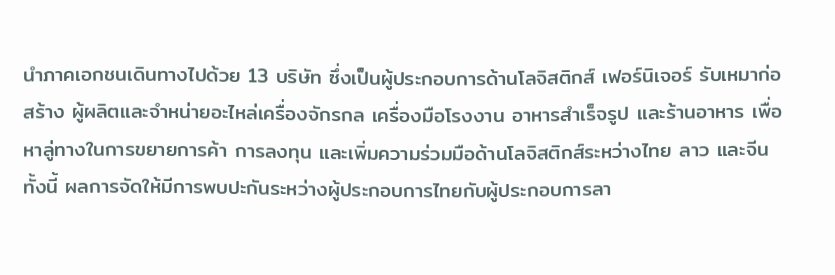นำภาคเอกชนเดินทางไปด้วย 13 บริษัท ซึ่งเป็นผู้ประกอบการด้านโลจิสติกส์ เฟอร์นิเจอร์ รับเหมาก่อสร้าง ผู้ผลิตและจำหน่ายอะไหล่เครื่องจักรกล เครื่องมือโรงงาน อาหารสำเร็จรูป และร้านอาหาร เพื่อหาลู่ทางในการขยายการค้า การลงทุน และเพิ่มความร่วมมือด้านโลจิสติกส์ระหว่างไทย ลาว และจีนทั้งนี้ ผลการจัดให้มีการพบปะกันระหว่างผู้ประกอบการไทยกับผู้ประกอบการลา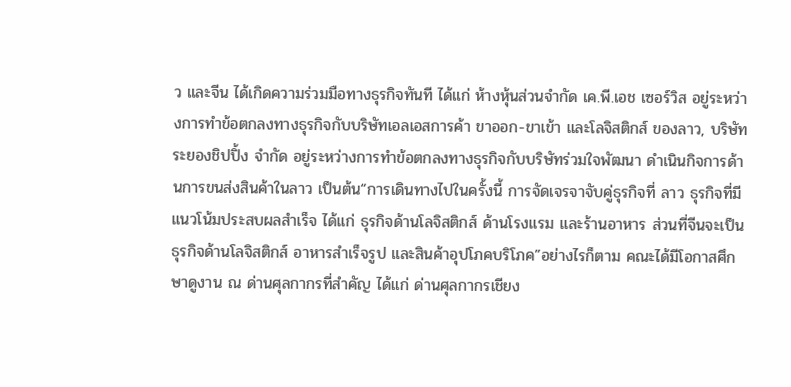ว และจีน ได้เกิดความร่วมมือทางธุรกิจทันที ได้แก่ ห้างหุ้นส่วนจำกัด เค.พี.เอช เซอร์วิส อยู่ระหว่างการทำข้อตกลงทางธุรกิจกับบริษัทเอลเอสการค้า ขาออก-ขาเข้า และโลจิสติกส์ ของลาว, บริษัทระยองชิปปิ้ง จำกัด อยู่ระหว่างการทำข้อตกลงทางธุรกิจกับบริษัทร่วมใจพัฒนา ดำเนินกิจการด้านการขนส่งสินค้าในลาว เป็นต้น“การเดินทางไปในครั้งนี้ การจัดเจรจาจับคู่ธุรกิจที่ ลาว ธุรกิจที่มีแนวโน้มประสบผลสำเร็จ ได้แก่ ธุรกิจด้านโลจิสติกส์ ด้านโรงแรม และร้านอาหาร ส่วนที่จีนจะเป็นธุรกิจด้านโลจิสติกส์ อาหารสำเร็จรูป และสินค้าอุปโภคบริโภค”อย่างไรก็ตาม คณะได้มีโอกาสศึกษาดูงาน ณ ด่านศุลกากรที่สำคัญ ได้แก่ ด่านศุลกากรเชียง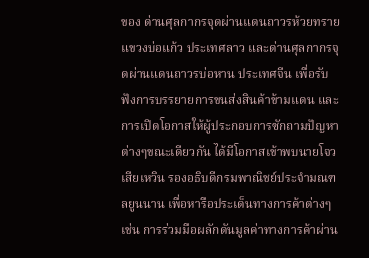ของ ด่านศุลกากรจุดผ่านแดนถาวรห้วยทราย แขวงบ่อแก้ว ประเทศลาว และด่านศุลกากรจุดผ่านแดนถาวรบ่อหาน ประเทศจีน เพื่อรับฟังการบรรยายการขนส่งสินค้าข้ามแดน และการเปิดโอกาสให้ผู้ประกอบการซักถามปัญหาต่างๆขณะเดียวกัน ได้มีโอกาสเข้าพบนายโจว เสียเหวิน รองอธิบดีกรมพาณิชย์ประจำมณฑลยูนนาน เพื่อหารือประเด็นทางการค้าต่างๆ เช่น การร่วมมือผลักดันมูลค่าทางการค้าผ่าน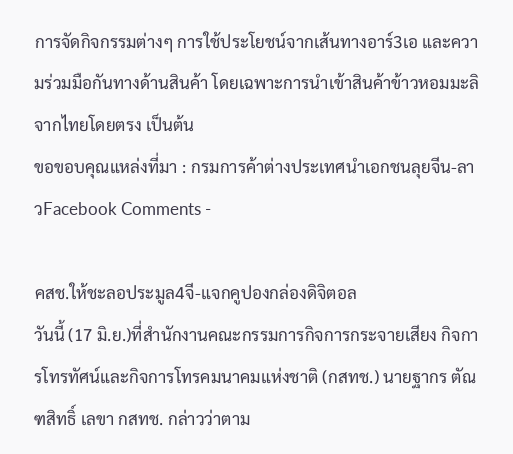การจัดกิจกรรมต่างๆ การใช้ประโยชน์จากเส้นทางอาร์3เอ และความร่วมมือกันทางด้านสินค้า โดยเฉพาะการนำเข้าสินค้าข้าวหอมมะลิจากไทยโดยตรง เป็นต้น
ขอขอบคุณแหล่งที่มา : กรมการค้าต่างประเทศนำเอกชนลุยจีน-ลาวFacebook Comments -

คสช.ให้ชะลอประมูล4จี-แจกคูปองกล่องดิจิตอล
วันนี้ (17 มิ.ย.)ที่สำนักงานคณะกรรมการกิจการกระจายเสียง กิจการโทรทัศน์และกิจการโทรคมนาคมแห่งชาติ (กสทช.) นายฐากร ตัณฑสิทธิ์ เลขา กสทช. กล่าวว่าตาม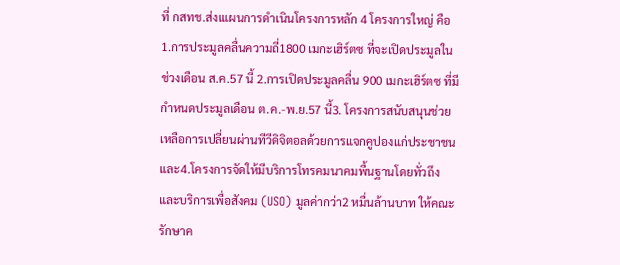ที่ กสทช.ส่งเแผนการดำเนินโครงการหลัก 4 โครงการใหญ่ คือ 1.การประมูลคลื่นความถี่1800 เมกะเฮิร์ตซ ที่จะเปิดประมูลในช่วงเดือน ส.ค.57 นี้ 2.การเปิดประมูลคลื่น 900 เมกะเฮิร์ตซ ที่มีกำหนดประมูลเดือน ต.ค.-พ.ย.57 นี้3. โครงการสนับสนุนช่วยเหลือการเปลี่ยนผ่านทีวีดิจิตอลด้วยการแจกคูปองแก่ประชาชน และ4.โครงการจัดให้มีบริการโทรคมนาคมพื้นฐานโดยทั่วถึงและบริการเพื่อสังคม (USO) มูลค่ากว่า2 หมื่นล้านบาท ให้คณะรักษาค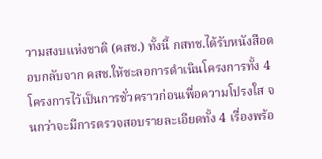วามสงบแห่งชาติ (คสช.) ทั้งนี้ กสทช.ได้รับหนังสือตอบกลับจาก คสช.ให้ชะลอการดำเนินโครงการทั้ง 4 โครงการไว้เป็นการชั่วคราวก่อนเพื่อความโปรงใส จนกว่าจะมีการตรวจสอบรายละเอียดทั้ง 4 เรื่องพร้อ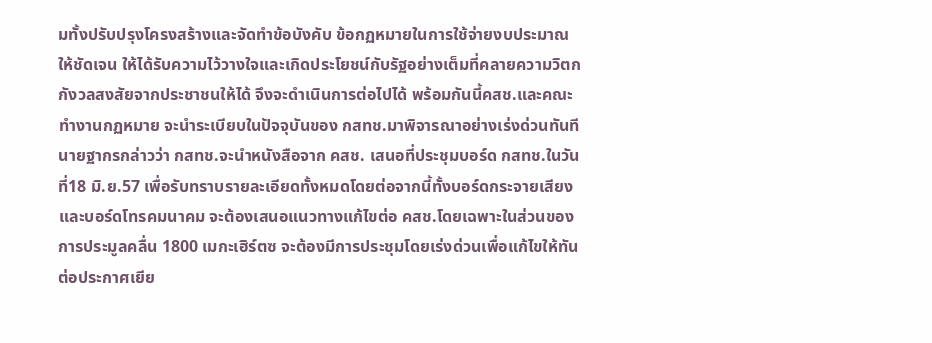มทั้งปรับปรุงโครงสร้างและจัดทำข้อบังคับ ข้อกฏหมายในการใช้จ่ายงบประมาณให้ชัดเจน ให้ได้รับความไว้วางใจและเกิดประโยชน์กับรัฐอย่างเต็มที่คลายความวิตกกังวลสงสัยจากประชาชนให้ได้ จึงจะดำเนินการต่อไปได้ พร้อมกันนี้คสช.และคณะทำงานกฏหมาย จะนำระเบียบในปัจจุบันของ กสทช.มาพิจารณาอย่างเร่งด่วนทันที นายฐากรกล่าวว่า กสทช.จะนำหนังสือจาก คสช. เสนอที่ประชุมบอร์ด กสทช.ในวันที่18 มิ.ย.57 เพื่อรับทราบรายละเอียดทั้งหมดโดยต่อจากนี้ทั้งบอร์ดกระจายเสียงและบอร์ดโทรคมนาคม จะต้องเสนอแนวทางแก้ไขต่อ คสช.โดยเฉพาะในส่วนของการประมูลคลื่น 1800 เมกะเฮิร์ตซ จะต้องมีการประชุมโดยเร่งด่วนเพื่อแก้ไขให้ทันต่อประกาศเยีย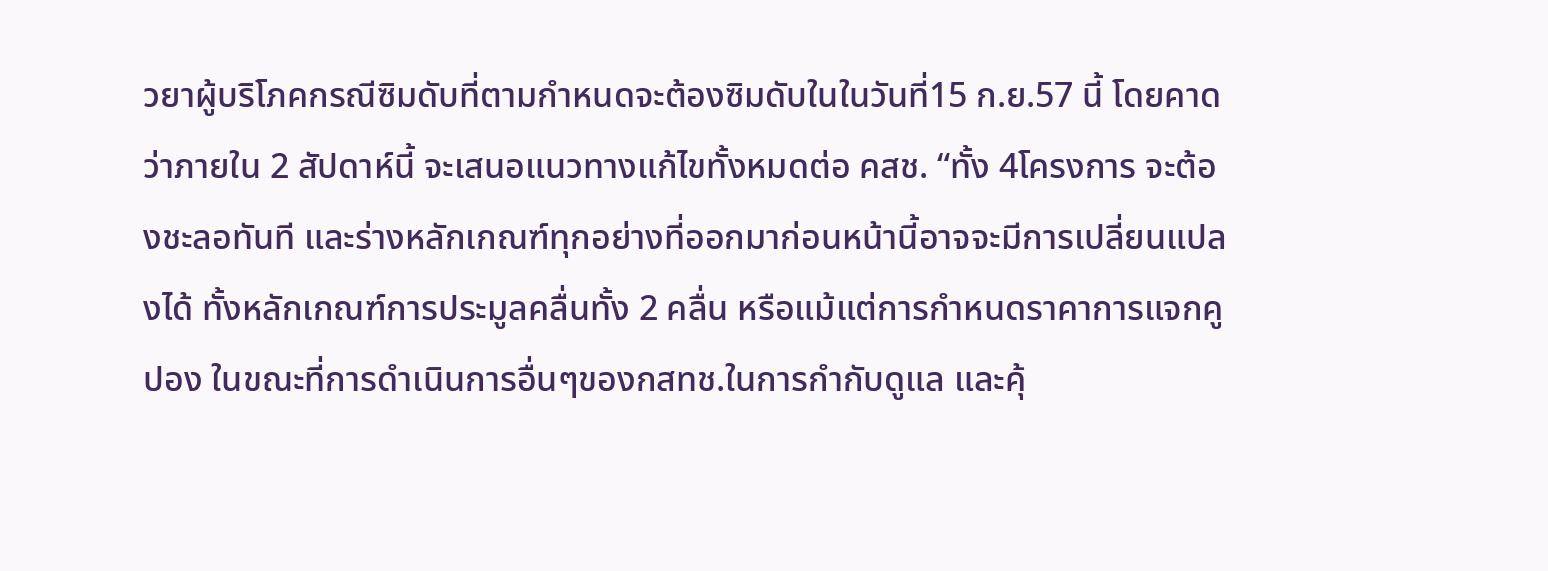วยาผู้บริโภคกรณีซิมดับที่ตามกำหนดจะต้องซิมดับในในวันที่15 ก.ย.57 นี้ โดยคาดว่าภายใน 2 สัปดาห์นี้ จะเสนอแนวทางแก้ไขทั้งหมดต่อ คสช. “ทั้ง 4โครงการ จะต้องชะลอทันที และร่างหลักเกณฑ์ทุกอย่างที่ออกมาก่อนหน้านี้อาจจะมีการเปลี่ยนแปลงได้ ทั้งหลักเกณฑ์การประมูลคลื่นทั้ง 2 คลื่น หรือแม้แต่การกำหนดราคาการแจกคูปอง ในขณะที่การดำเนินการอื่นๆของกสทช.ในการกำกับดูแล และคุ้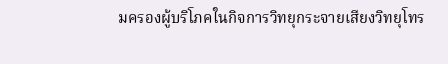มครองผู้บริโภคในกิจการวิทยุกระจายเสียงวิทยุโทร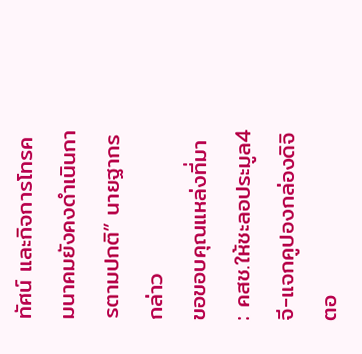ทัศน์ และกิจการโทรคมนาคมยังคงดำเนินการตามปกติ” นายฐากร กล่าว
ขอขอบคุณแหล่งที่มา : คสช.ให้ชะลอประมูล4จี-แจกคูปองกล่องดิจิตอ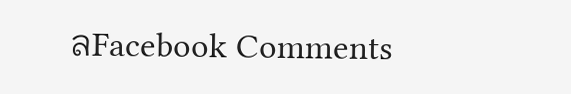ลFacebook Comments